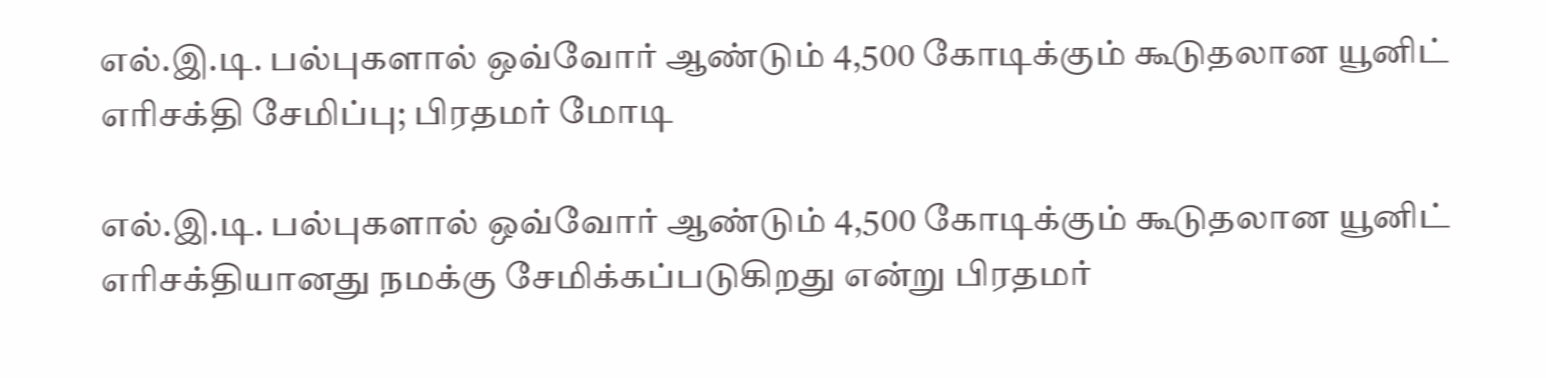எல்.இ.டி. பல்புகளால் ஒவ்வோர் ஆண்டும் 4,500 கோடிக்கும் கூடுதலான யூனிட் எரிசக்தி சேமிப்பு; பிரதமர் மோடி

எல்.இ.டி. பல்புகளால் ஒவ்வோர் ஆண்டும் 4,500 கோடிக்கும் கூடுதலான யூனிட் எரிசக்தியானது நமக்கு சேமிக்கப்படுகிறது என்று பிரதமர்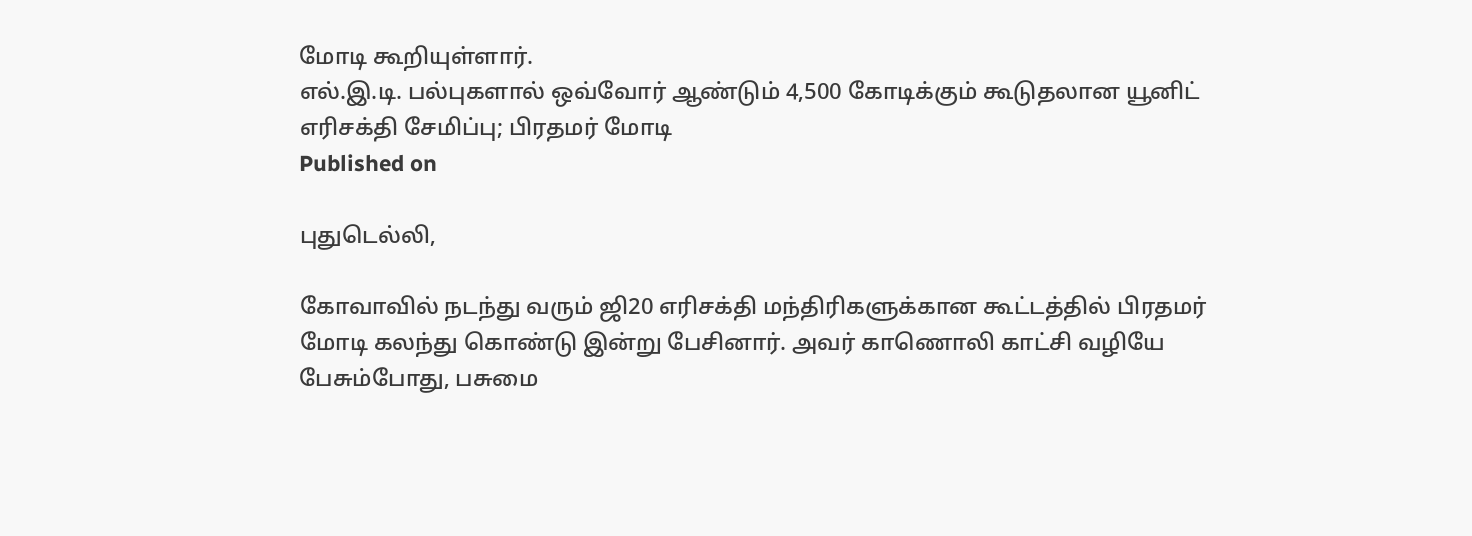மோடி கூறியுள்ளார்.
எல்.இ.டி. பல்புகளால் ஒவ்வோர் ஆண்டும் 4,500 கோடிக்கும் கூடுதலான யூனிட் எரிசக்தி சேமிப்பு; பிரதமர் மோடி
Published on

புதுடெல்லி,

கோவாவில் நடந்து வரும் ஜி20 எரிசக்தி மந்திரிகளுக்கான கூட்டத்தில் பிரதமர் மோடி கலந்து கொண்டு இன்று பேசினார். அவர் காணொலி காட்சி வழியே பேசும்போது, பசுமை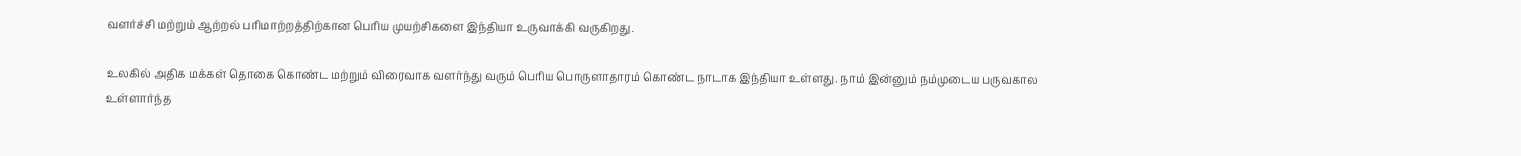வளர்ச்சி மற்றும் ஆற்றல் பரிமாற்றத்திற்கான பெரிய முயற்சிகளை இந்தியா உருவாக்கி வருகிறது.

உலகில் அதிக மக்கள் தொகை கொண்ட மற்றும் விரைவாக வளர்ந்து வரும் பெரிய பொருளாதாரம் கொண்ட நாடாக இந்தியா உள்ளது. நாம் இன்னும் நம்முடைய பருவகால உள்ளார்ந்த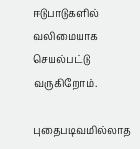ஈடுபாடுகளில் வலிமையாக செயல்பட்டு வருகிறோம்.

புதைபடிவமில்லாத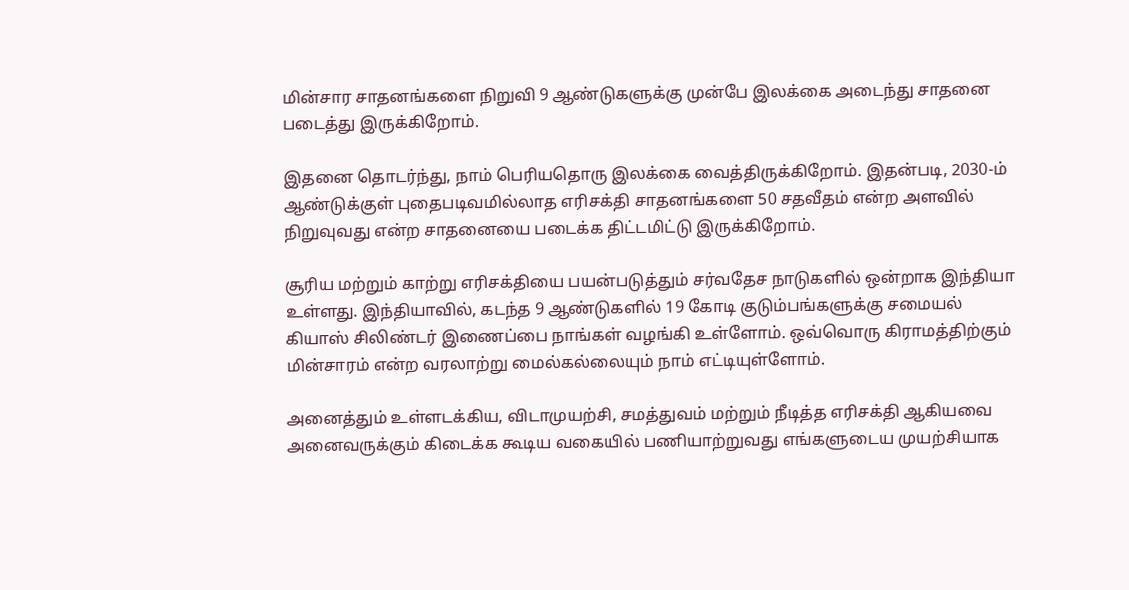மின்சார சாதனங்களை நிறுவி 9 ஆண்டுகளுக்கு முன்பே இலக்கை அடைந்து சாதனை படைத்து இருக்கிறோம்.

இதனை தொடர்ந்து, நாம் பெரியதொரு இலக்கை வைத்திருக்கிறோம். இதன்படி, 2030-ம் ஆண்டுக்குள் புதைபடிவமில்லாத எரிசக்தி சாதனங்களை 50 சதவீதம் என்ற அளவில் நிறுவுவது என்ற சாதனையை படைக்க திட்டமிட்டு இருக்கிறோம்.

சூரிய மற்றும் காற்று எரிசக்தியை பயன்படுத்தும் சர்வதேச நாடுகளில் ஒன்றாக இந்தியா உள்ளது. இந்தியாவில், கடந்த 9 ஆண்டுகளில் 19 கோடி குடும்பங்களுக்கு சமையல் கியாஸ் சிலிண்டர் இணைப்பை நாங்கள் வழங்கி உள்ளோம். ஒவ்வொரு கிராமத்திற்கும் மின்சாரம் என்ற வரலாற்று மைல்கல்லையும் நாம் எட்டியுள்ளோம்.

அனைத்தும் உள்ளடக்கிய, விடாமுயற்சி, சமத்துவம் மற்றும் நீடித்த எரிசக்தி ஆகியவை அனைவருக்கும் கிடைக்க கூடிய வகையில் பணியாற்றுவது எங்களுடைய முயற்சியாக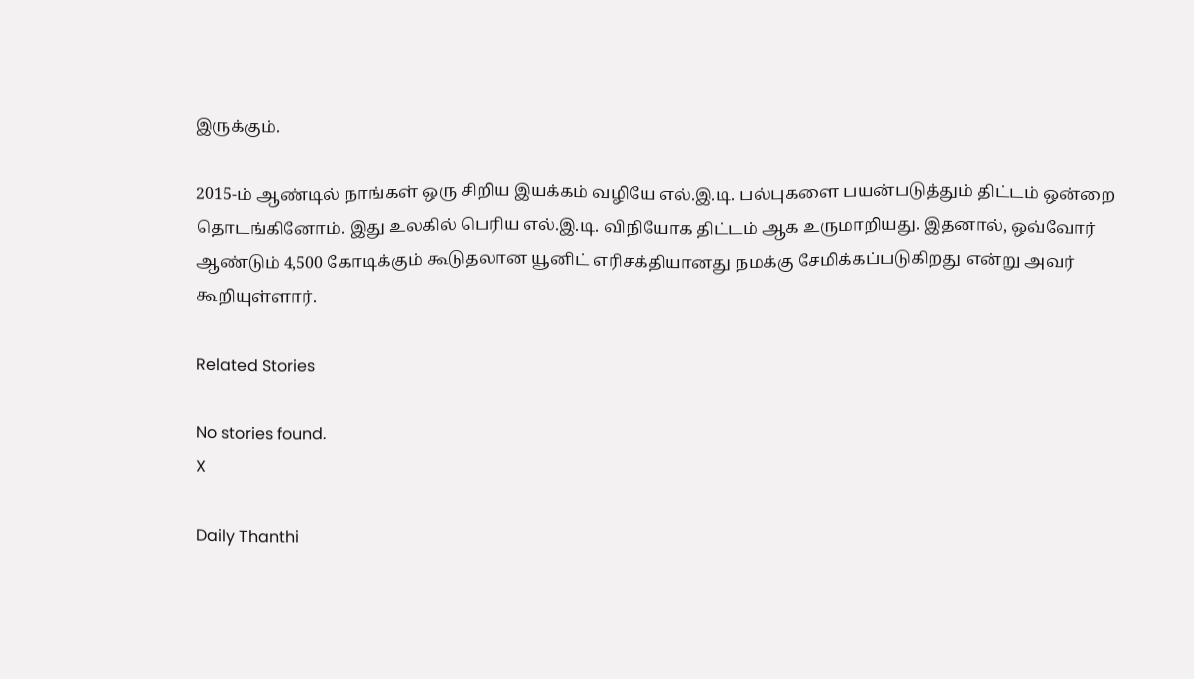இருக்கும்.

2015-ம் ஆண்டில் நாங்கள் ஒரு சிறிய இயக்கம் வழியே எல்.இ.டி. பல்புகளை பயன்படுத்தும் திட்டம் ஒன்றை தொடங்கினோம். இது உலகில் பெரிய எல்.இ.டி. விநியோக திட்டம் ஆக உருமாறியது. இதனால், ஒவ்வோர் ஆண்டும் 4,500 கோடிக்கும் கூடுதலான யூனிட் எரிசக்தியானது நமக்கு சேமிக்கப்படுகிறது என்று அவர் கூறியுள்ளார்.

Related Stories

No stories found.
X

Daily Thanthi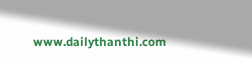www.dailythanthi.com